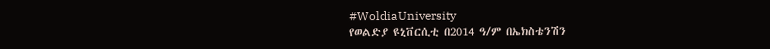#WoldiaUniversity
የወልድያ ዩኒቨርሲቲ በ2014 ዓ/ም በኤክስቴንሽን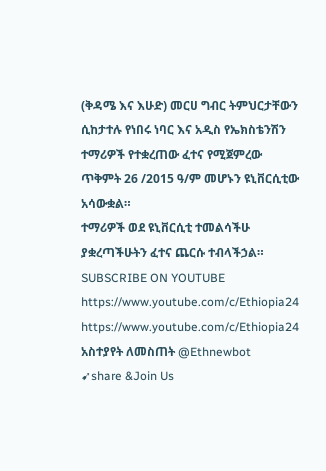(ቅዳሜ እና እሁድ) መርሀ ግብር ትምህርታቸውን ሲከታተሉ የነበሩ ነባር እና አዲስ የኤክስቴንሽን ተማሪዎች የተቋረጠው ፈተና የሚጀምረው ጥቅምት 26 /2015 ዓ/ም መሆኑን ዩኒቨርሲቲው አሳውቋል።
ተማሪዎች ወደ ዩኒቨርሲቲ ተመልሳችሁ ያቋረጣችሁትን ፈተና ጨርሱ ተብላችኃል።
SUBSCRIBE ON YOUTUBE
https://www.youtube.com/c/Ethiopia24
https://www.youtube.com/c/Ethiopia24
አስተያየት ለመስጠት @Ethnewbot
➹share &Join Us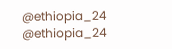@ethiopia_24 @ethiopia_24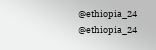@ethiopia_24 @ethiopia_24